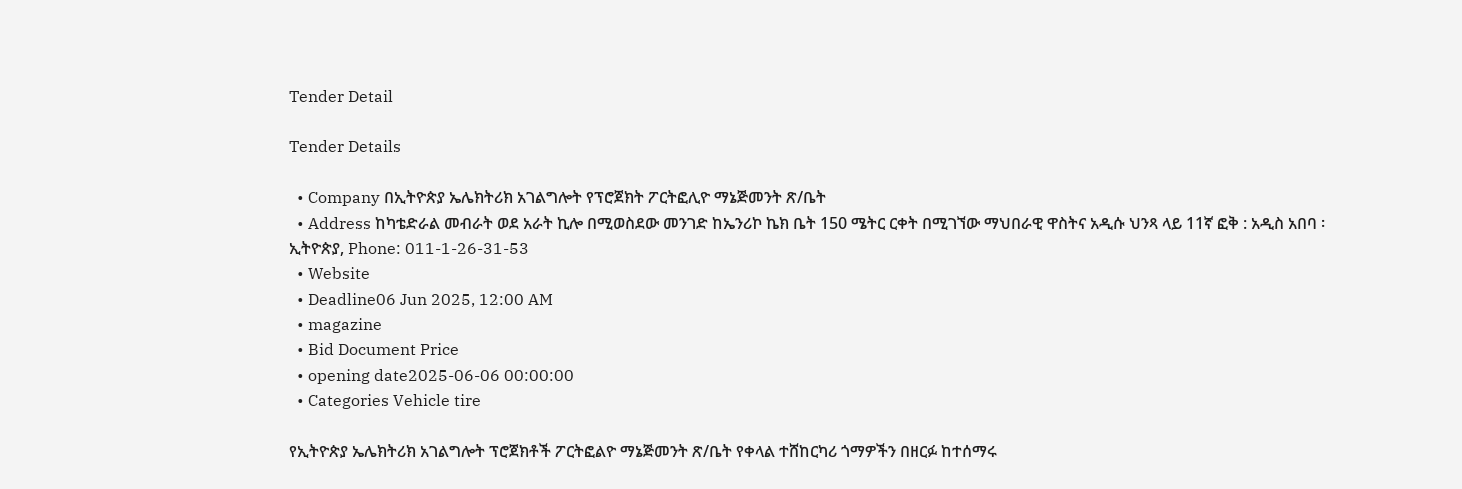Tender Detail

Tender Details

  • Company በኢትዮጵያ ኤሌክትሪክ አገልግሎት የፕሮጀክት ፖርትፎሊዮ ማኔጅመንት ጽ/ቤት
  • Address ከካቴድራል መብራት ወደ አራት ኪሎ በሚወስደው መንገድ ከኤንሪኮ ኬክ ቤት 150 ሜትር ርቀት በሚገኘው ማህበራዊ ዋስትና አዲሱ ህንጻ ላይ 11ኛ ፎቅ : አዲስ አበባ ፡ ኢትዮጵያ, Phone: 011-1-26-31-53
  • Website
  • Deadline06 Jun 2025, 12:00 AM
  • magazine
  • Bid Document Price
  • opening date2025-06-06 00:00:00
  • Categories Vehicle tire

የኢትዮጵያ ኤሌክትሪክ አገልግሎት ፕሮጀክቶች ፖርትፎልዮ ማኔጅመንት ጽ/ቤት የቀላል ተሸከርካሪ ጎማዎችን በዘርፉ ከተሰማሩ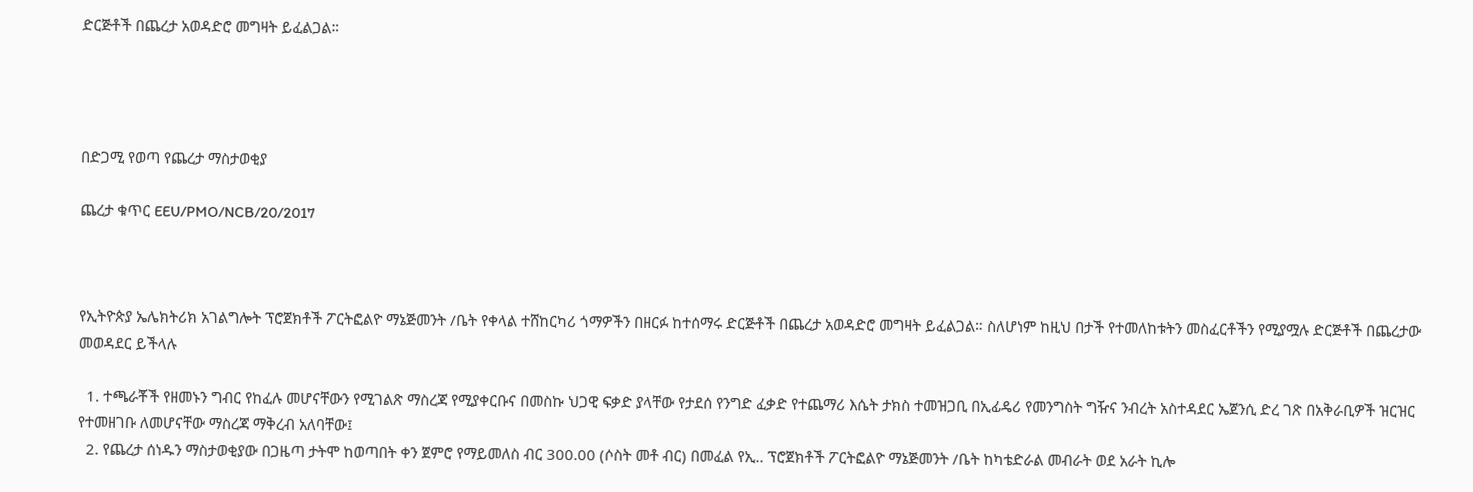ድርጅቶች በጨረታ አወዳድሮ መግዛት ይፈልጋል።




በድጋሚ የወጣ የጨረታ ማስታወቂያ

ጨረታ ቁጥር EEU/PMO/NCB/20/2017



የኢትዮጵያ ኤሌክትሪክ አገልግሎት ፕሮጀክቶች ፖርትፎልዮ ማኔጅመንት /ቤት የቀላል ተሸከርካሪ ጎማዎችን በዘርፉ ከተሰማሩ ድርጅቶች በጨረታ አወዳድሮ መግዛት ይፈልጋል። ስለሆነም ከዚህ በታች የተመለከቱትን መስፈርቶችን የሚያሟሉ ድርጅቶች በጨረታው መወዳደር ይችላሉ

  1. ተጫራቾች የዘመኑን ግብር የከፈሉ መሆናቸውን የሚገልጽ ማስረጃ የሚያቀርቡና በመስኩ ህጋዊ ፍቃድ ያላቸው የታደሰ የንግድ ፈቃድ የተጨማሪ እሴት ታክስ ተመዝጋቢ በኢፊዴሪ የመንግስት ግዥና ንብረት አስተዳደር ኤጀንሲ ድረ ገጽ በአቅራቢዎች ዝርዝር የተመዘገቡ ለመሆናቸው ማስረጃ ማቅረብ አለባቸው፤
  2. የጨረታ ሰነዱን ማስታወቂያው በጋዜጣ ታትሞ ከወጣበት ቀን ጀምሮ የማይመለስ ብር 300.00 (ሶስት መቶ ብር) በመፈል የኢ.. ፕሮጀክቶች ፖርትፎልዮ ማኔጅመንት /ቤት ከካቴድራል መብራት ወደ አራት ኪሎ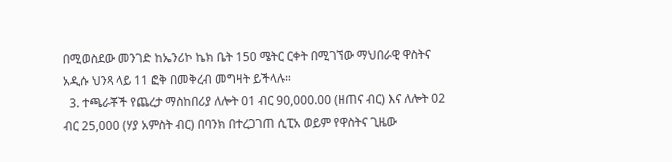በሚወስደው መንገድ ከኤንሪኮ ኬክ ቤት 150 ሜትር ርቀት በሚገኘው ማህበራዊ ዋስትና አዲሱ ህንጻ ላይ 11 ፎቅ በመቅረብ መግዛት ይችላሉ።
  3. ተጫራቾች የጨረታ ማስከበሪያ ለሎት 01 ብር 90,000.00 (ዘጠና ብር) እና ለሎት 02 ብር 25,000 (ሃያ አምስት ብር) በባንክ በተረጋገጠ ሲፒአ ወይም የዋስትና ጊዜው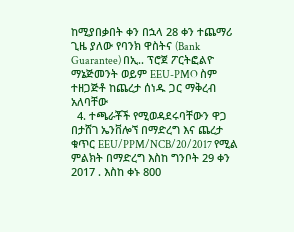ከሚያበቃበት ቀን በኋላ 28 ቀን ተጨማሪ ጊዜ ያለው የባንክ ዋስትና (Bank Guarantee) በኢ.. ፕሮጀ ፖርትፎልዮ ማኔጅመንት ወይም EEU-PMO ስም ተዘጋጅቶ ከጨረታ ሰነዱ ጋር ማቅረብ አለባቸው
  4. ተጫራቾች የሚወዳደሩባቸውን ዋጋ በታሸገ ኤንቨሎኘ በማድረግ እና ጨረታ ቁጥር EEU/PPM/NCB/20/2017 የሚል ምልክት በማድረግ እስከ ግንቦት 29 ቀን 2017 . እስከ ቀኑ 800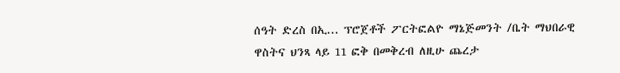ሰዓት ድረስ በኢ... ፕሮጀቶች ፖርትፎልዮ ማኔጅመንት /ቤት ማህበራዊ ዋስትና ህንጻ ላይ 11 ፎቅ በመቅረብ ለዚሁ ጨረታ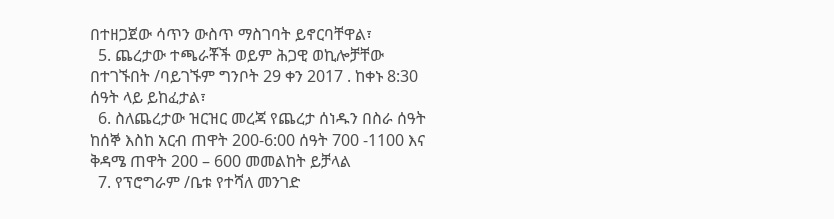በተዘጋጀው ሳጥን ውስጥ ማስገባት ይኖርባቸዋል፣
  5. ጨረታው ተጫራቾች ወይም ሕጋዊ ወኪሎቻቸው በተገኙበት /ባይገኙም ግንቦት 29 ቀን 2017 . ከቀኑ 8:30 ሰዓት ላይ ይከፈታል፣
  6. ስለጨረታው ዝርዝር መረጃ የጨረታ ሰነዱን በስራ ሰዓት ከሰኞ እስከ አርብ ጠዋት 200-6:00 ሰዓት 700 -1100 እና ቅዳሜ ጠዋት 200 – 600 መመልከት ይቻላል
  7. የፕሮግራም /ቤቱ የተሻለ መንገድ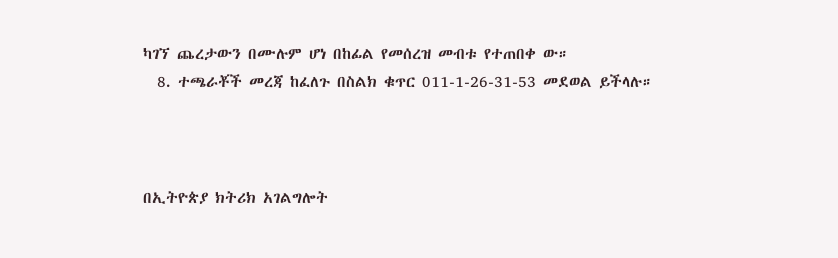ካገኘ ጨረታውን በሙሉም ሆነ በከፊል የመሰረዝ መብቱ የተጠበቀ ው።
  8. ተጫራቾች መረጃ ከፈለጉ በስልክ ቁጥር 011-1-26-31-53 መደወል ይችላሉ።



በኢትዮጵያ ክትሪክ አገልግሎት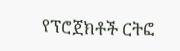የፕሮጀክቶች ርትፎ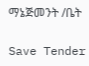ማኔጅመንት /ቤት

Save Tender